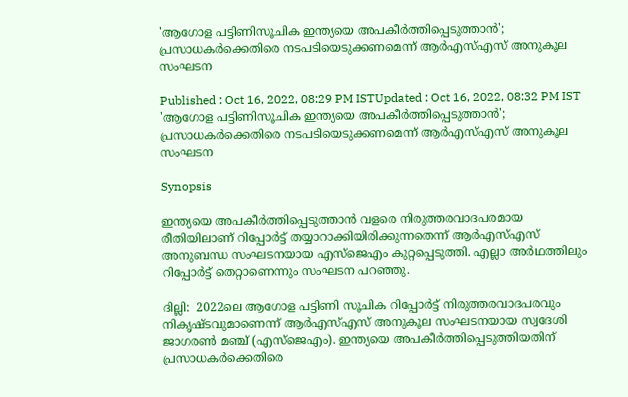'ആഗോള പട്ടിണിസൂചിക ഇന്ത്യയെ അപകീർത്തിപ്പെടുത്താൻ'; പ്രസാധകർക്കെതിരെ നടപടിയെടുക്കണമെന്ന് ആർഎസ്എസ് അനുകൂല സംഘടന

Published : Oct 16, 2022, 08:29 PM ISTUpdated : Oct 16, 2022, 08:32 PM IST
'ആഗോള പട്ടിണിസൂചിക ഇന്ത്യയെ അപകീർത്തിപ്പെടുത്താൻ'; പ്രസാധകർക്കെതിരെ നടപടിയെടുക്കണമെന്ന് ആർഎസ്എസ് അനുകൂല സംഘടന

Synopsis

ഇന്ത്യയെ അപകീർത്തിപ്പെടുത്താൻ വളരെ നിരുത്തരവാദപരമായ രീതിയിലാണ് റിപ്പോർട്ട് തയ്യാറാക്കിയിരിക്കുന്നതെന്ന് ആർഎസ്എസ് അനുബന്ധ സംഘടനയായ എസ്ജെഎം കുറ്റപ്പെടുത്തി. എല്ലാ അർഥത്തിലും റിപ്പോർട്ട് തെറ്റാണെന്നും സംഘടന പറഞ്ഞു.

ദില്ലി:  2022ലെ ആഗോള പട്ടിണി സൂചിക റിപ്പോർട്ട് നിരുത്തരവാദപരവും നികൃഷ്ടവുമാണെന്ന് ആര്‍എസ്എസ് അനുകൂല സംഘടനയായ സ്വദേശി ജാഗരൺ മഞ്ച് (എസ്ജെഎം). ഇന്ത്യയെ അപകീർത്തിപ്പെടുത്തിയതിന് പ്രസാധകർക്കെതിരെ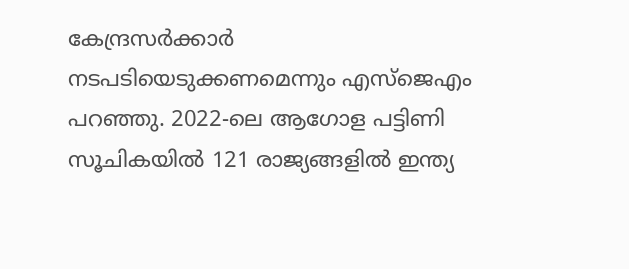കേന്ദ്രസർക്കാർ നടപടിയെടുക്കണമെന്നും എസ്ജെഎം പറഞ്ഞു. 2022-ലെ ആഗോള പട്ടിണി സൂചികയിൽ 121 രാജ്യങ്ങളിൽ ഇന്ത്യ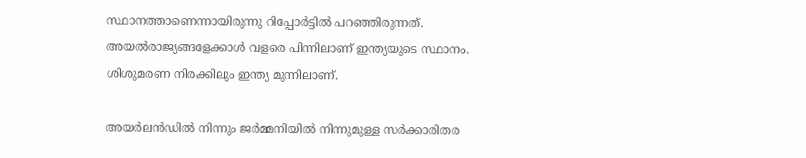സ്ഥാനത്താണെന്നായിരുന്നു റിപ്പോർട്ടിൽ പറഞ്ഞിരുന്നത്. അയൽരാജ്യങ്ങളേക്കാൾ വളരെ പിന്നിലാണ് ഇന്ത്യയുടെ സ്ഥാനം. ശിശുമരണ നിരക്കിലും ഇന്ത്യ മുന്നിലാണ്.

അയർലൻഡിൽ നിന്നും ജർമ്മനിയിൽ നിന്നുമുള്ള സർക്കാരിതര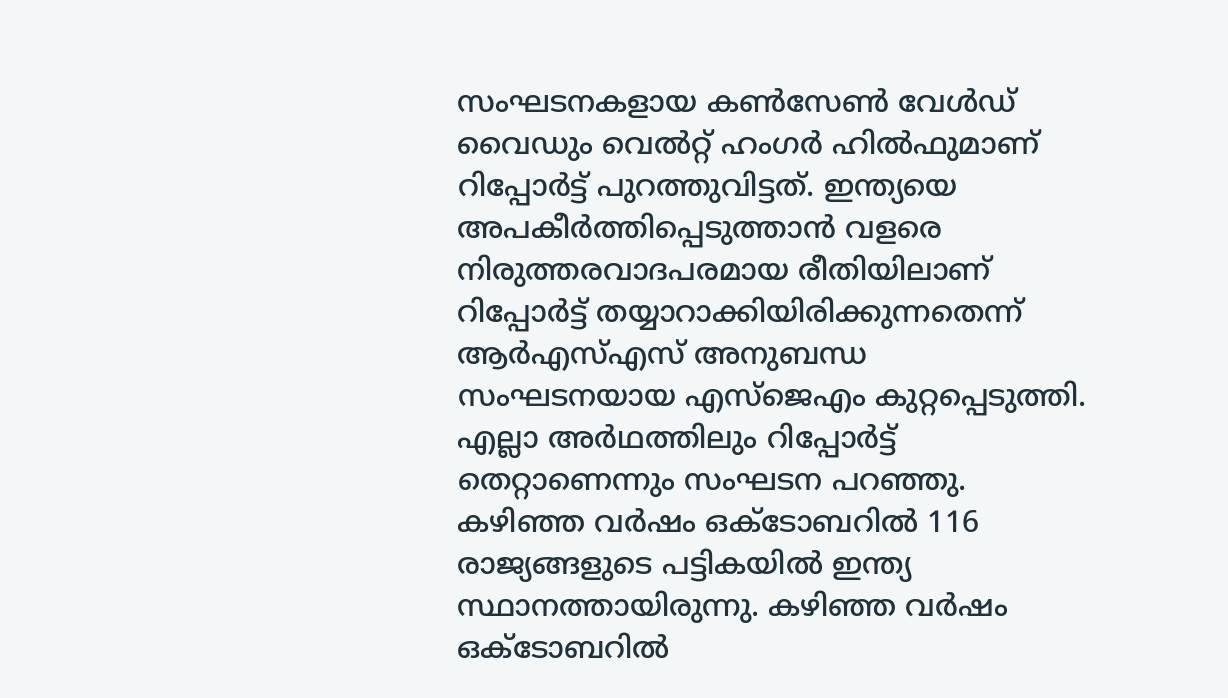സംഘടനകളായ കൺസേൺ വേൾഡ് വൈഡും വെൽറ്റ് ഹംഗർ ഹിൽഫുമാണ് റിപ്പോർട്ട് പുറത്തുവിട്ടത്. ഇന്ത്യയെ അപകീർത്തിപ്പെടുത്താൻ വളരെ നിരുത്തരവാദപരമായ രീതിയിലാണ് റിപ്പോർട്ട് തയ്യാറാക്കിയിരിക്കുന്നതെന്ന്  ആർഎസ്എസ് അനുബന്ധ സംഘടനയായ എസ്ജെഎം കുറ്റപ്പെടുത്തി. എല്ലാ അർഥത്തിലും റിപ്പോർട്ട് തെറ്റാണെന്നും സംഘടന പറഞ്ഞു. കഴിഞ്ഞ വർഷം ഒക്ടോബറിൽ 116 രാജ്യങ്ങളുടെ പട്ടികയിൽ ഇന്ത്യ സ്ഥാനത്തായിരുന്നു. കഴിഞ്ഞ വർഷം ഒക്ടോബറിൽ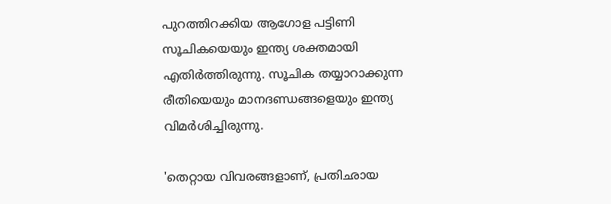പുറത്തിറക്കിയ ആഗോള പട്ടിണി സൂചികയെയും ഇന്ത്യ ശക്തമായി എതിർത്തിരുന്നു. സൂചിക തയ്യാറാക്കുന്ന രീതിയെയും മാനദണ്ഡങ്ങളെയും ഇന്ത്യ വിമർശിച്ചിരുന്നു.

'തെറ്റായ വിവരങ്ങളാണ്, പ്രതിഛായ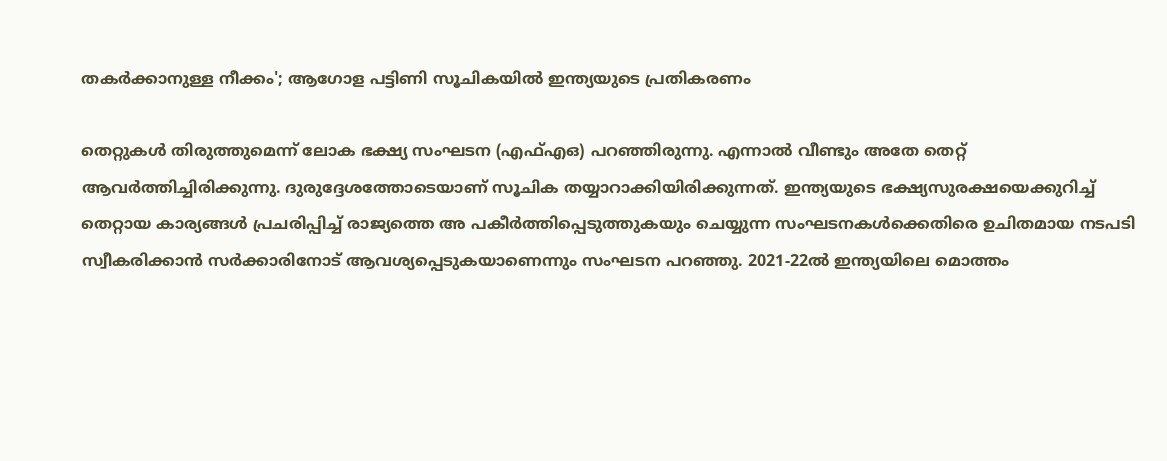തകർക്കാനുള്ള നീക്കം'; ആഗോള പട്ടിണി സൂചികയിൽ ഇന്ത്യയുടെ പ്രതികരണം

തെറ്റുകൾ തിരുത്തുമെന്ന് ലോക ഭക്ഷ്യ സംഘടന (എഫ്എഒ) പറഞ്ഞിരുന്നു. എന്നാൽ വീണ്ടും അതേ തെറ്റ് ആവർത്തിച്ചിരിക്കുന്നു. ദുരുദ്ദേശത്തോടെയാണ് സൂചിക തയ്യാറാക്കിയിരിക്കുന്നത്. ഇന്ത്യയുടെ ഭക്ഷ്യസുരക്ഷയെക്കുറിച്ച് തെറ്റായ കാര്യങ്ങൾ പ്രചരിപ്പിച്ച് രാജ്യത്തെ അ പകീർത്തിപ്പെടുത്തുകയും ചെയ്യുന്ന സംഘടനകൾക്കെതിരെ ഉചിതമായ നടപടി സ്വീകരിക്കാൻ സർക്കാരിനോട് ആവശ്യപ്പെടുകയാണെന്നും സംഘടന പറഞ്ഞു. 2021-22ൽ ഇന്ത്യയിലെ മൊത്തം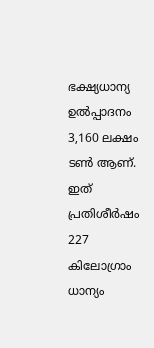ഭക്ഷ്യധാന്യ ഉൽപ്പാദനം 3,160 ലക്ഷം ടൺ ആണ്. ഇത് പ്രതിശീർഷം 227 കിലോഗ്രാം ധാന്യം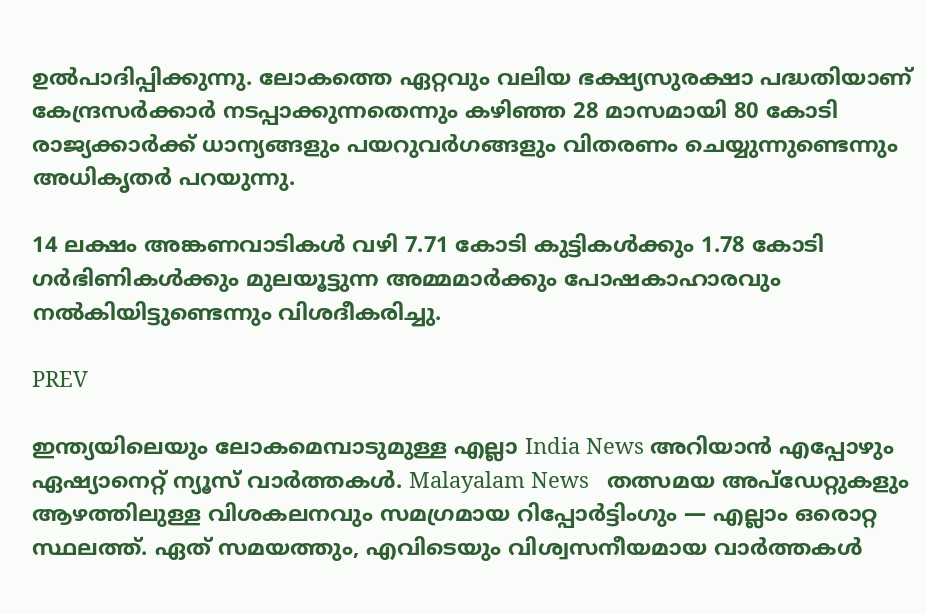ഉൽപാദിപ്പിക്കുന്നു. ലോകത്തെ ഏറ്റവും വലിയ ഭക്ഷ്യസുരക്ഷാ പദ്ധതിയാണ് കേന്ദ്രസർക്കാർ നടപ്പാക്കുന്നതെന്നും കഴിഞ്ഞ 28 മാസമായി 80 കോടി രാജ്യക്കാർക്ക് ധാന്യങ്ങളും പയറുവർഗങ്ങളും വിതരണം ചെയ്യുന്നുണ്ടെന്നും അധികൃതർ പറയുന്നു.

14 ലക്ഷം അങ്കണവാടികൾ വഴി 7.71 കോടി കുട്ടികൾക്കും 1.78 കോടി ഗർഭിണികൾക്കും മുലയൂട്ടുന്ന അമ്മമാർക്കും പോഷകാഹാരവും നൽകിയിട്ടുണ്ടെന്നും വിശദീകരിച്ചു.

PREV

ഇന്ത്യയിലെയും ലോകമെമ്പാടുമുള്ള എല്ലാ India News അറിയാൻ എപ്പോഴും ഏഷ്യാനെറ്റ് ന്യൂസ് വാർത്തകൾ. Malayalam News   തത്സമയ അപ്‌ഡേറ്റുകളും ആഴത്തിലുള്ള വിശകലനവും സമഗ്രമായ റിപ്പോർട്ടിംഗും — എല്ലാം ഒരൊറ്റ സ്ഥലത്ത്. ഏത് സമയത്തും, എവിടെയും വിശ്വസനീയമായ വാർത്തകൾ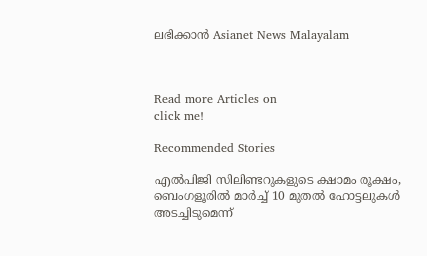ലഭിക്കാൻ Asianet News Malayalam



Read more Articles on
click me!

Recommended Stories

എൽപിജി സിലിണ്ടറുകളുടെ ക്ഷാമം രൂക്ഷം, ബെംഗളൂരിൽ മാർച്ച് 10 മുതൽ ഹോട്ടലുകൾ അടച്ചിടുമെന്ന്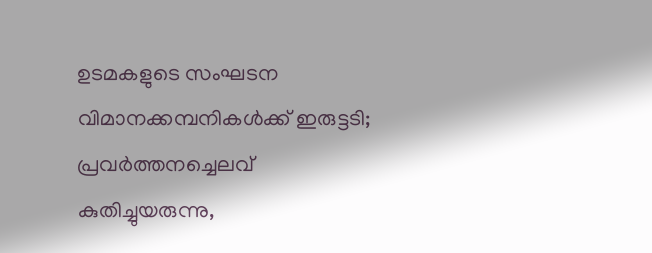ഉടമകളുടെ സംഘടന
വിമാനക്കമ്പനികള്‍ക്ക് ഇരുട്ടടി; പ്രവര്‍ത്തനച്ചെലവ് കുതിച്ചുയരുന്നു,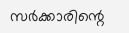സര്‍ക്കാരിന്റെ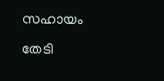സഹായം തേടി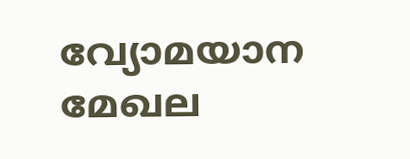വ്യോമയാന മേഖല